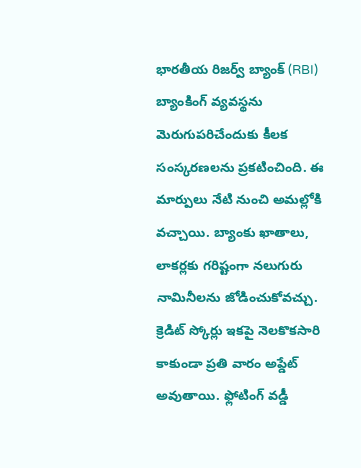భారతీయ రిజర్వ్ బ్యాంక్ (RBI) బ్యాంకింగ్ వ్యవస్థను మెరుగుపరిచేందుకు కీలక సంస్కరణలను ప్రకటించింది. ఈ మార్పులు నేటి నుంచి అమల్లోకి వచ్చాయి. బ్యాంకు ఖాతాలు, లాకర్లకు గరిష్టంగా నలుగురు నామినీలను జోడించుకోవచ్చు. క్రెడిట్ స్కోర్లు ఇకపై నెలకొకసారి కాకుండా ప్రతి వారం అప్డేట్ అవుతాయి. ఫ్లోటింగ్ వడ్డీ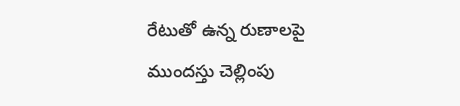రేటుతో ఉన్న రుణాలపై ముందస్తు చెల్లింపు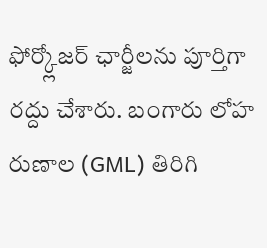ఫోర్క్లోజర్ ఛార్జీలను పూర్తిగా రద్దు చేశారు. బంగారు లోహ రుణాల (GML) తిరిగి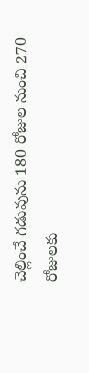చెల్లించే గడువును 180 రోజుల నుంచి 270 రోజులకు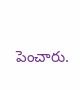పెంచారు.